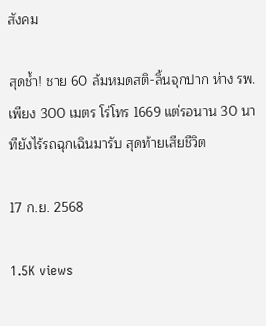สังคม

สุดช้ำ! ชาย 60 ล้มหมดสติ-ลิ้นจุกปาก ห่าง รพ.เพียง 300 เมตร โร่โทร 1669 แต่รอนาน 30 นาทียังไร้รถฉุกเฉินมารับ สุดท้ายเสียชีวิต

17 ก.ย. 2568

1.5K views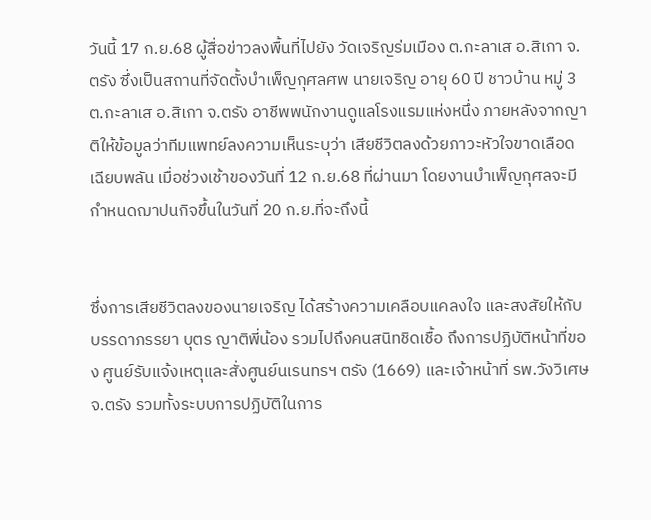วันนี้ 17 ก.ย.68 ผู้สื่อข่าวลงพื้นที่ไปยัง วัดเจริญร่มเมือง ต.กะลาเส อ.สิเกา จ.ตรัง ซึ่งเป็นสถานที่จัดตั้งบำเพ็ญกุศลศพ นายเจริญ อายุ 60 ปี ชาวบ้าน หมู่ 3 ต.กะลาเส อ.สิเกา จ.ตรัง อาชีพพนักงานดูแลโรงแรมแห่งหนึ่ง ภายหลังจากญาติให้ข้อมูลว่าทีมแพทย์ลงความเห็นระบุว่า เสียชีวิตลงด้วยภาวะหัวใจขาดเลือดเฉียบพลัน เมื่อช่วงเช้าของวันที่ 12 ก.ย.68 ที่ผ่านมา โดยงานบำเพ็ญกุศลจะมีกำหนดฌาปนกิจขึ้นในวันที่ 20 ก.ย.ที่จะถึงนี้


ซึ่งการเสียชีวิตลงของนายเจริญ ได้สร้างความเคลือบแคลงใจ และสงสัยให้กับบรรดาภรรยา บุตร ญาติพี่น้อง รวมไปถึงคนสนิทชิดเชื้อ ถึงการปฏิบัติหน้าที่ของ ศูนย์รับแจ้งเหตุและสั่งศูนย์นเรนทรฯ ตรัง (1669) และเจ้าหน้าที่ รพ.วังวิเศษ จ.ตรัง รวมทั้งระบบการปฏิบัติในการ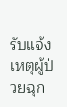รับแจ้งเหตุผู้ป่วยฉุก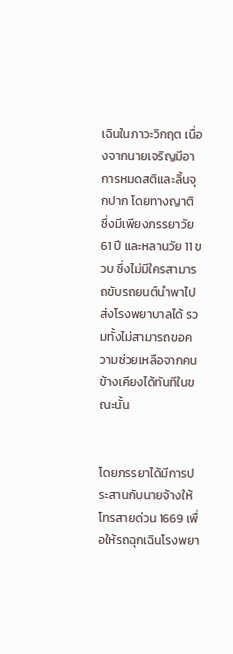เฉินในภาวะวิกฤต เนื่องจากนายเจริญมีอาการหมดสติและลิ้นจุกปาก โดยทางญาติ ซึ่งมีเพียงภรรยาวัย 61 ปี และหลานวัย 11 ขวบ ซึ่งไม่มีใครสามารถขับรถยนต์นำพาไปส่งโรงพยาบาลได้ รวมทั้งไม่สามารถขอความช่วยเหลือจากคนข้างเคียงได้ทันทีในขณะนั้น


โดยภรรยาได้มีการประสานกับนายจ้างให้โทรสายด่วน 1669 เพื่อให้รถฉุกเฉินโรงพยา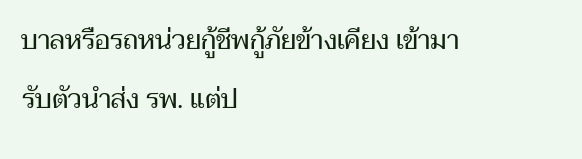บาลหรือรถหน่วยกู้ชีพกู้ภัยข้างเคียง เข้ามารับตัวนำส่ง รพ. แต่ป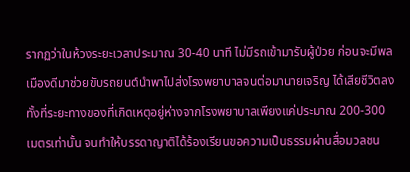รากฏว่าในห้วงระยะเวลาประมาณ 30-40 นาที ไม่มีรถเข้ามารับผู้ป่วย ก่อนจะมีพลเมืองดีมาช่วยขับรถยนต์นำพาไปส่งโรงพยาบาลจนต่อมานายเจริญ ได้เสียชีวิตลง ทั้งที่ระยะทางของที่เกิดเหตุอยู่ห่างจากโรงพยาบาลเพียงแค่ประมาณ 200-300 เมตรเท่านั้น จนทำให้บรรดาญาติได้ร้องเรียนขอความเป็นธรรมผ่านสื่อมวลชน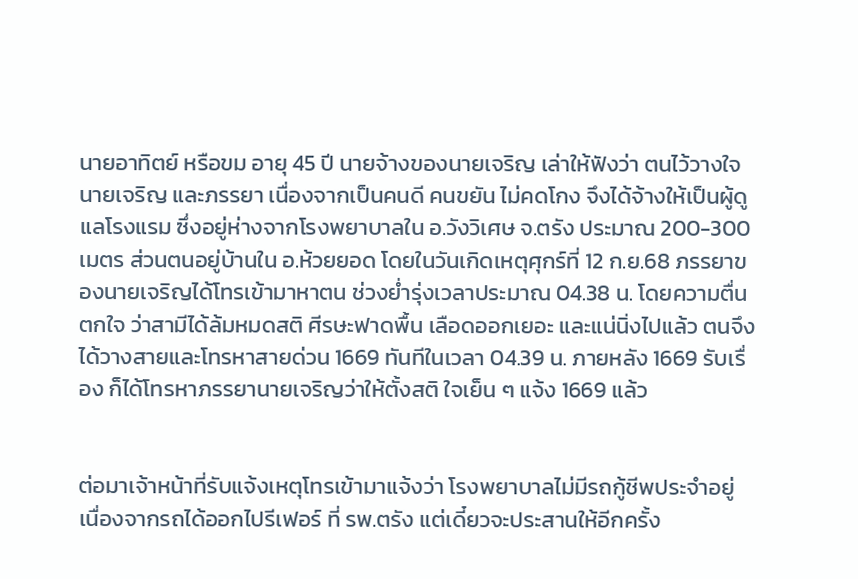นายอาทิตย์ หรือขม อายุ 45 ปี นายจ้างของนายเจริญ เล่าให้ฟังว่า ตนไว้วางใจนายเจริญ และภรรยา เนื่องจากเป็นคนดี คนขยัน ไม่คดโกง จึงได้จ้างให้เป็นผู้ดูแลโรงแรม ซึ่งอยู่ห่างจากโรงพยาบาลใน อ.วังวิเศษ จ.ตรัง ประมาณ 200-300 เมตร ส่วนตนอยู่บ้านใน อ.ห้วยยอด โดยในวันเกิดเหตุศุกร์ที่ 12 ก.ย.68 ภรรยาของนายเจริญได้โทรเข้ามาหาตน ช่วงย่ำรุ่งเวลาประมาณ 04.38 น. โดยความตื่นตกใจ ว่าสามีได้ล้มหมดสติ ศีรษะฟาดพื้น เลือดออกเยอะ และแน่นิ่งไปแล้ว ตนจึงได้วางสายและโทรหาสายด่วน 1669 ทันทีในเวลา 04.39 น. ภายหลัง 1669 รับเรื่อง ก็ได้โทรหาภรรยานายเจริญว่าให้ตั้งสติ ใจเย็น ๆ แจ้ง 1669 แล้ว


ต่อมาเจ้าหน้าที่รับแจ้งเหตุโทรเข้ามาแจ้งว่า โรงพยาบาลไม่มีรถกู้ชีพประจำอยู่ เนื่องจากรถได้ออกไปรีเฟอร์ ที่ รพ.ตรัง แต่เดี๋ยวจะประสานให้อีกครั้ง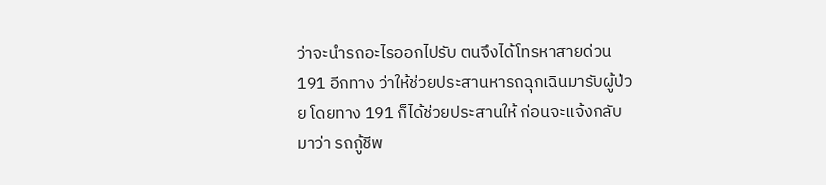ว่าจะนำรถอะไรออกไปรับ ตนจึงได้โทรหาสายด่วน 191 อีกทาง ว่าให้ช่วยประสานหารถฉุกเฉินมารับผู้ป่วย โดยทาง 191 ก็ได้ช่วยประสานให้ ก่อนจะแจ้งกลับมาว่า รถกู้ชีพ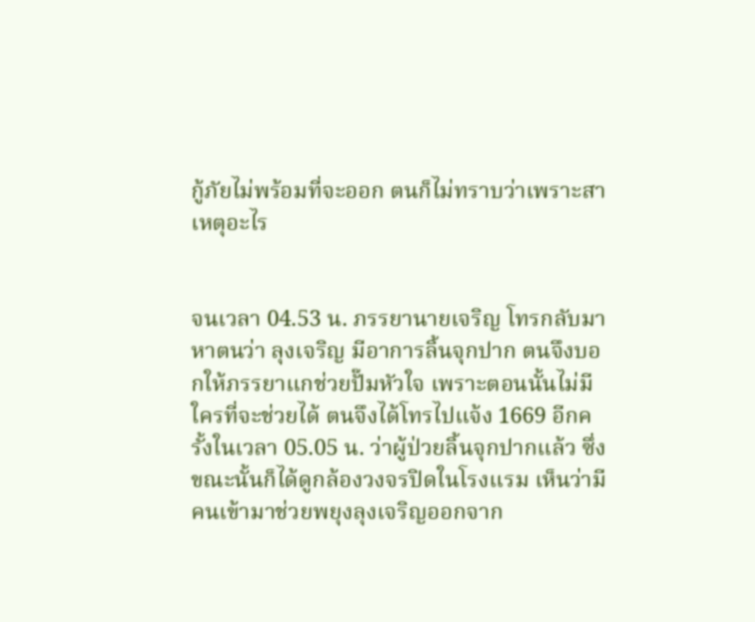กู้ภัยไม่พร้อมที่จะออก ตนก็ไม่ทราบว่าเพราะสาเหตุอะไร


จนเวลา 04.53 น. ภรรยานายเจริญ โทรกลับมาหาตนว่า ลุงเจริญ มีอาการลิ้นจุกปาก ตนจึงบอกให้ภรรยาแกช่วยปั๊มหัวใจ เพราะตอนนั้นไม่มีใครที่จะช่วยได้ ตนจึงได้โทรไปแจ้ง 1669 อีกครั้งในเวลา 05.05 น. ว่าผู้ป่วยลิ้นจุกปากแล้ว ซึ่งขณะนั้นก็ได้ดูกล้องวงจรปิดในโรงแรม เห็นว่ามีคนเข้ามาช่วยพยุงลุงเจริญออกจาก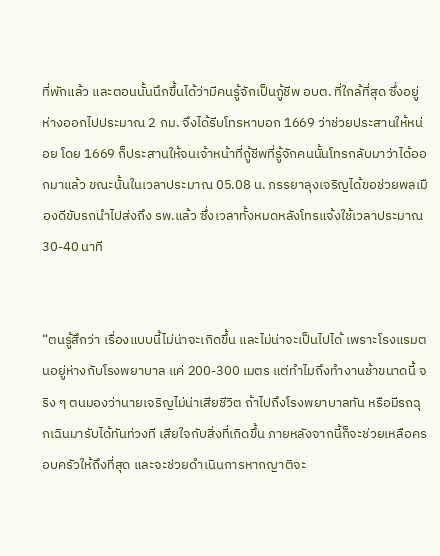ที่พักแล้ว และตอนนั้นนึกขึ้นได้ว่ามีคนรู้จักเป็นกู้ชีพ อบต. ที่ใกล้ที่สุด ซึ่งอยู่ห่างออกไปประมาณ 2 กม. จึงได้รีบโทรหาบอก 1669 ว่าช่วยประสานให้หน่อย โดย 1669 ก็ประสานให้จนเจ้าหน้าที่กู้ชีพที่รู้จักคนนั้นโทรกลับมาว่าได้ออกมาแล้ว ขณะนั้นในเวลาประมาณ 05.08 น. ภรรยาลุงเจริญได้ขอช่วยพลเมืองดีขับรถนำไปส่งถึง รพ.แล้ว ซึ่งเวลาทั้งหมดหลังโทรแจ้งใช้เวลาประมาณ 30-40 นาที


“ตนรู้สึกว่า เรื่องแบบนี้ไม่น่าจะเกิดขึ้น และไม่น่าจะเป็นไปได้ เพราะโรงแรมตนอยู่ห่างกับโรงพยาบาล แค่ 200-300 เมตร แต่ทำไมถึงทำงานช้าขนาดนี้ จริง ๆ ตนมองว่านายเจริญไม่น่าเสียชีวิต ถ้าไปถึงโรงพยาบาลทัน หรือมีรถฉุกเฉินมารับได้ทันท่วงที เสียใจกับสิ่งที่เกิดขึ้น ภายหลังจากนี้ก็จะช่วยเหลือครอบครัวให้ถึงที่สุด และจะช่วยดำเนินการหากญาติจะ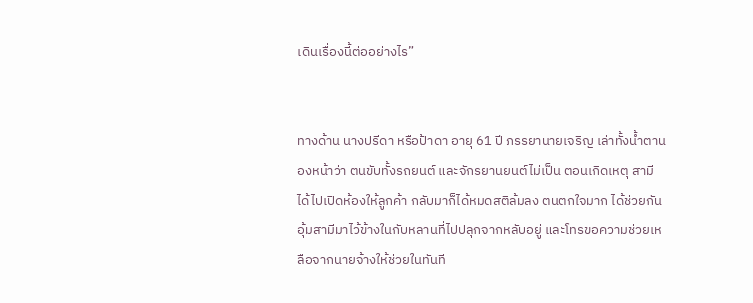เดินเรื่องนี้ต่ออย่างไร”


ทางด้าน นางปรีดา หรือป้าดา อายุ 61 ปี ภรรยานายเจริญ เล่าทั้งน้ำตานองหน้าว่า ตนขับทั้งรถยนต์ และจักรยานยนต์ไม่เป็น ตอนเกิดเหตุ สามีได้ไปเปิดห้องให้ลูกค้า กลับมาก็ได้หมดสติล้มลง ตนตกใจมาก ได้ช่วยกันอุ้มสามีมาไว้ข้างในกับหลานที่ไปปลุกจากหลับอยู่ และโทรขอความช่วยเหลือจากนายจ้างให้ช่วยในทันที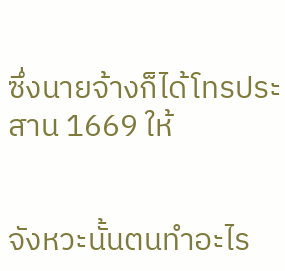ซึ่งนายจ้างก็ได้โทรประสาน 1669 ให้


จังหวะนั้นตนทำอะไร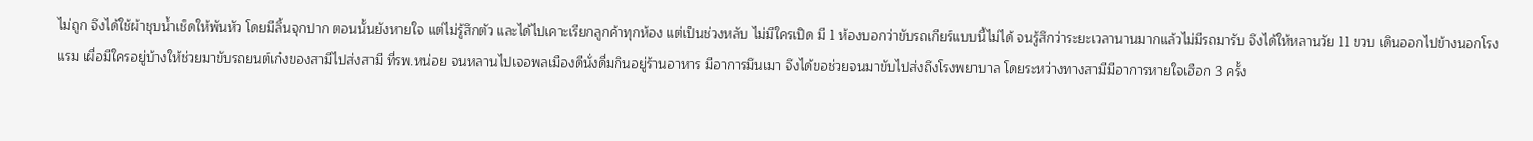ไม่ถูก จึงได้ใช้ผ้าชุบน้ำเช็ดให้พันหัว โดยมีลิ้นจุกปาก ตอนนั้นยังหายใจ แต่ไม่รู้สึกตัว และได้ไปเคาะเรียกลูกค้าทุกห้อง แต่เป็นช่วงหลับ ไม่มีใครเปิด มี 1 ห้องบอกว่าขับรถเกียร์แบบนี้ไม่ได้ จนรู้สึกว่าระยะเวลานานมากแล้วไม่มีรถมารับ จึงได้ให้หลานวัย 11 ขวบ เดินออกไปข้างนอกโรงแรม เผื่อมีใครอยู่บ้างให้ช่วยมาขับรถยนต์เก๋งของสามีไปส่งสามี ที่รพ.หน่อย จนหลานไปเจอพลเมืองดีนั่งดื่มกินอยู่ร้านอาหาร มีอาการมึนเมา จึงได้ขอช่วยจนมาขับไปส่งถึงโรงพยาบาล โดยระหว่างทางสามีมีอาการหายใจเฮือก 3 ครั้ง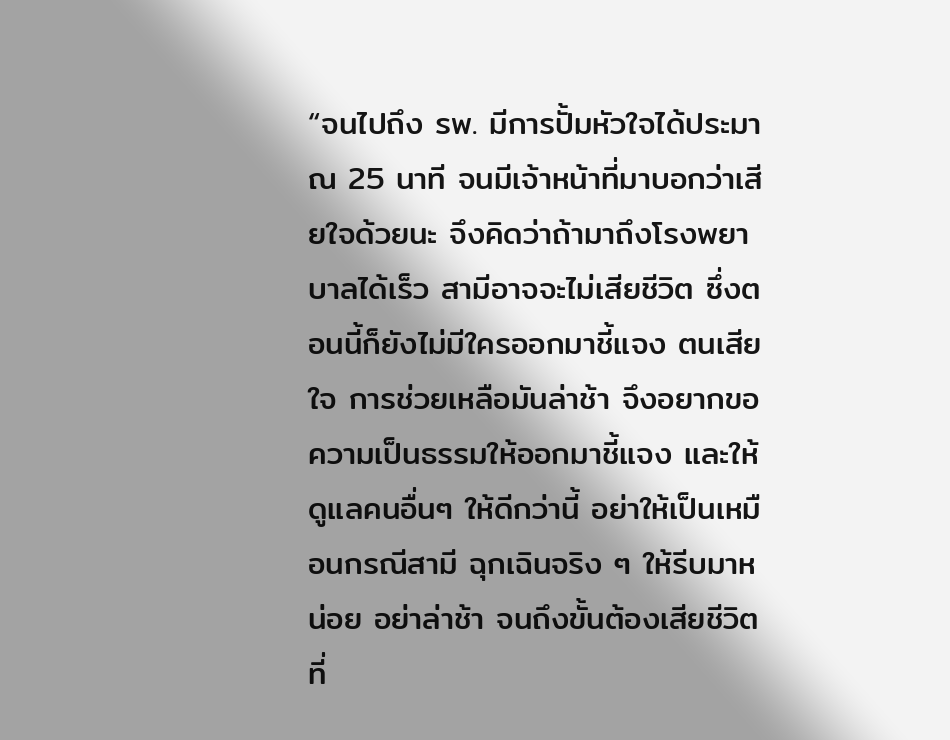“จนไปถึง รพ. มีการปั้มหัวใจได้ประมาณ 25 นาที จนมีเจ้าหน้าที่มาบอกว่าเสียใจด้วยนะ จึงคิดว่าถ้ามาถึงโรงพยาบาลได้เร็ว สามีอาจจะไม่เสียชีวิต ซึ่งตอนนี้ก็ยังไม่มีใครออกมาชี้แจง ตนเสียใจ การช่วยเหลือมันล่าช้า จึงอยากขอความเป็นธรรมให้ออกมาชี้แจง และให้ดูแลคนอื่นๆ ให้ดีกว่านี้ อย่าให้เป็นเหมือนกรณีสามี ฉุกเฉินจริง ๆ ให้รีบมาหน่อย อย่าล่าช้า จนถึงขั้นต้องเสียชีวิต ที่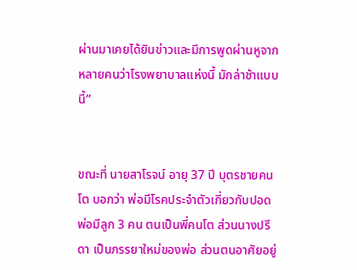ผ่านมาเคยได้ยินข่าวและมีการพูดผ่านหูจากหลายคนว่าโรงพยาบาลแห่งนี้ มักล่าช้าแบบนี้”


ขณะที่ นายสาโรจน์ อายุ 37 ปี บุตรชายคนโต บอกว่า พ่อมีโรคประจำตัวเกี่ยวกับปอด พ่อมีลูก 3 คน ตนเป็นพี่คนโต ส่วนนางปรีดา เป็นภรรยาใหม่ของพ่อ ส่วนตนอาศัยอยู่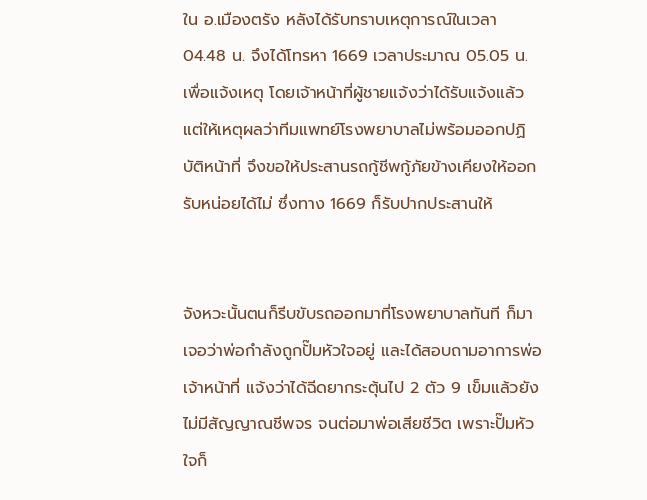ใน อ.เมืองตรัง หลังได้รับทราบเหตุการณ์ในเวลา 04.48 น. จึงได้โทรหา 1669 เวลาประมาณ 05.05 น. เพื่อแจ้งเหตุ โดยเจ้าหน้าที่ผู้ชายแจ้งว่าได้รับแจ้งแล้ว แต่ให้เหตุผลว่าทีมแพทย์โรงพยาบาลไม่พร้อมออกปฏิบัติหน้าที่ จึงขอให้ประสานรถกู้ชีพกู้ภัยข้างเคียงให้ออกรับหน่อยได้ไม่ ซึ่งทาง 1669 ก็รับปากประสานให้


จังหวะนั้นตนก็รีบขับรถออกมาที่โรงพยาบาลทันที ก็มาเจอว่าพ่อกำลังถูกปั๊มหัวใจอยู่ และได้สอบถามอาการพ่อเจ้าหน้าที่ แจ้งว่าได้ฉีดยากระตุ้นไป 2 ตัว 9 เข็มแล้วยังไม่มีสัญญาณชีพจร จนต่อมาพ่อเสียชีวิต เพราะปั๊มหัวใจก็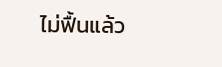ไม่ฟื้นแล้ว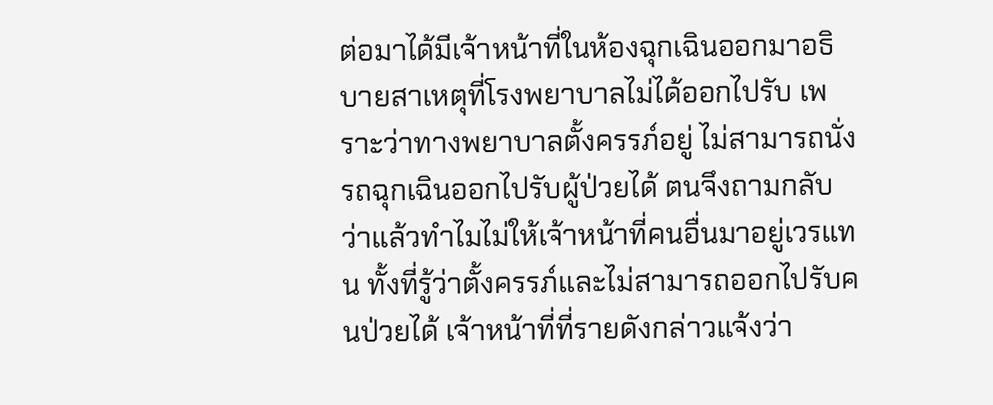ต่อมาได้มีเจ้าหน้าที่ในห้องฉุกเฉินออกมาอธิบายสาเหตุที่โรงพยาบาลไม่ได้ออกไปรับ เพราะว่าทางพยาบาลตั้งครรภ์อยู่ ไม่สามารถนั่งรถฉุกเฉินออกไปรับผู้ป่วยได้ ตนจึงถามกลับว่าแล้วทำไมไม่ให้เจ้าหน้าที่คนอื่นมาอยู่เวรแทน ทั้งที่รู้ว่าตั้งครรภ์และไม่สามารถออกไปรับคนป่วยได้ เจ้าหน้าที่ที่รายดังกล่าวแจ้งว่า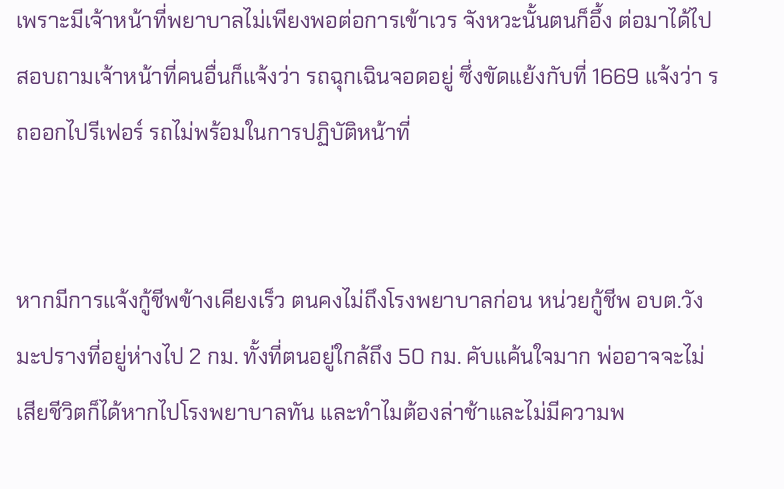เพราะมีเจ้าหน้าที่พยาบาลไม่เพียงพอต่อการเข้าเวร จังหวะนั้นตนก็อึ้ง ต่อมาได้ไปสอบถามเจ้าหน้าที่คนอื่นก็แจ้งว่า รถฉุกเฉินจอดอยู่ ซึ่งขัดแย้งกับที่ 1669 แจ้งว่า รถออกไปรีเฟอร์ รถไม่พร้อมในการปฏิบัติหน้าที่


หากมีการแจ้งกู้ชีพข้างเคียงเร็ว ตนคงไม่ถึงโรงพยาบาลก่อน หน่วยกู้ชีพ อบต.วังมะปรางที่อยู่ห่างไป 2 กม. ทั้งที่ตนอยู่ใกล้ถึง 50 กม. คับแค้นใจมาก พ่ออาจจะไม่เสียชีวิตก็ได้หากไปโรงพยาบาลทัน และทำไมต้องล่าช้าและไม่มีความพ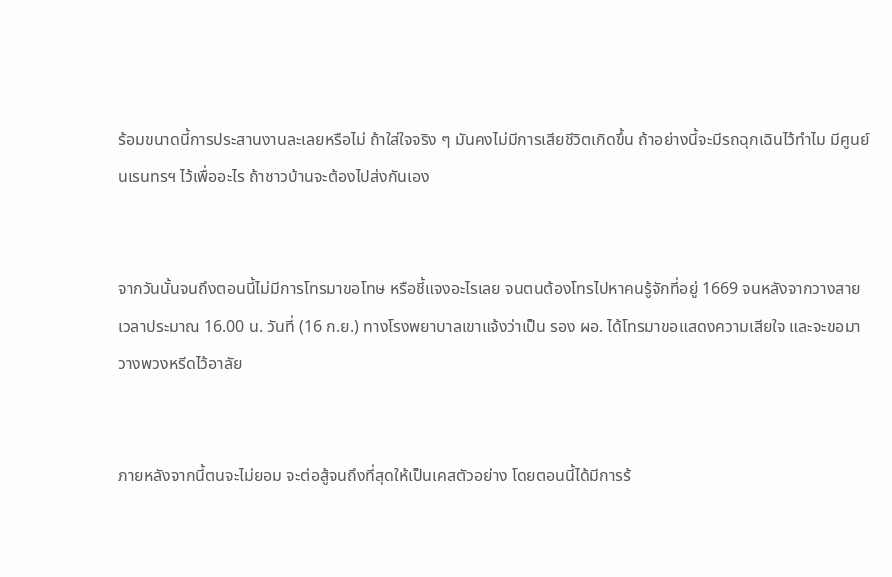ร้อมขนาดนี้การประสานงานละเลยหรือไม่ ถ้าใส่ใจจริง ๆ มันคงไม่มีการเสียชีวิตเกิดขึ้น ถ้าอย่างนี้จะมีรถฉุกเฉินไว้ทำไม มีศูนย์นเรนทรฯ ไว้เพื่ออะไร ถ้าชาวบ้านจะต้องไปส่งกันเอง


จากวันนั้นจนถึงตอนนี้ไม่มีการโทรมาขอโทษ หรือชี้แจงอะไรเลย จนตนต้องโทรไปหาคนรู้จักที่อยู่ 1669 จนหลังจากวางสาย เวลาประมาณ 16.00 น. วันที่ (16 ก.ย.) ทางโรงพยาบาลเขาแจ้งว่าเป็น รอง ผอ. ได้โทรมาขอแสดงความเสียใจ และจะขอมาวางพวงหรีดไว้อาลัย


ภายหลังจากนี้ตนจะไม่ยอม จะต่อสู้จนถึงที่สุดให้เป็นเคสตัวอย่าง โดยตอนนี้ได้มีการร้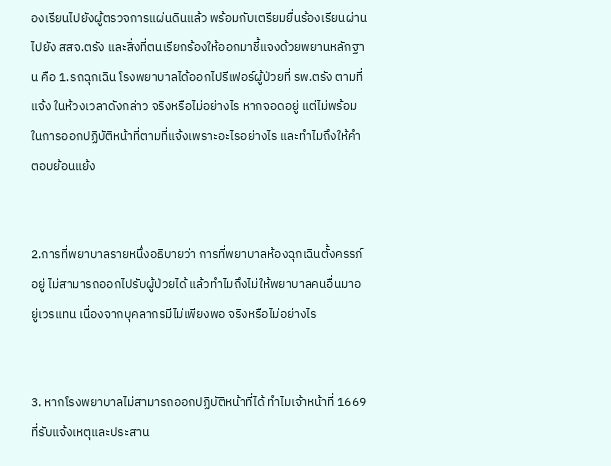องเรียนไปยังผู้ตรวจการแผ่นดินแล้ว พร้อมกับเตรียมยื่นร้องเรียนผ่านไปยัง สสจ.ตรัง และสิ่งที่ตนเรียกร้องให้ออกมาชี้แจงด้วยพยานหลักฐาน คือ 1.รถฉุกเฉิน โรงพยาบาลได้ออกไปรีเฟอร์ผู้ป่วยที่ รพ.ตรัง ตามที่แจ้ง ในห้วงเวลาดังกล่าว จริงหรือไม่อย่างไร หากจอดอยู่ แต่ไม่พร้อมในการออกปฏิบัติหน้าที่ตามที่แจ้งเพราะอะไรอย่างไร และทำไมถึงให้คำตอบย้อนแย้ง


2.การที่พยาบาลรายหนึ่งอธิบายว่า การที่พยาบาลห้องฉุกเฉินตั้งครรภ์อยู่ ไม่สามารถออกไปรับผู้ป่วยได้ แล้วทำไมถึงไม่ให้พยาบาลคนอื่นมาอยู่เวรแทน เนื่องจากบุคลากรมีไม่เพียงพอ จริงหรือไม่อย่างไร


3. หากโรงพยาบาลไม่สามารถออกปฏิบัติหน้าที่ได้ ทำไมเจ้าหน้าที่ 1669 ที่รับแจ้งเหตุและประสาน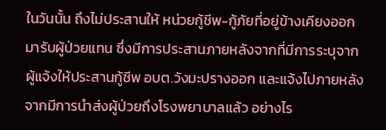ในวันนั้น ถึงไม่ประสานให้ หน่วยกู้ชีพ-กู้ภัยที่อยู่ข้างเคียงออกมารับผู้ป่วยแทน ซึ่งมีการประสานภายหลังจากที่มีการระบุจากผู้แจ้งให้ประสานกู้ชีพ อบต.วังมะปรางออก และแจ้งไปภายหลังจากมีการนำส่งผู้ป่วยถึงโรงพยาบาลแล้ว อย่างไร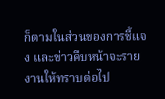ก็ตามในส่วนของการชี้แจง และข่าวคืบหน้าจะรายงานให้ทราบต่อไป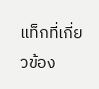แท็กที่เกี่ยวข้อง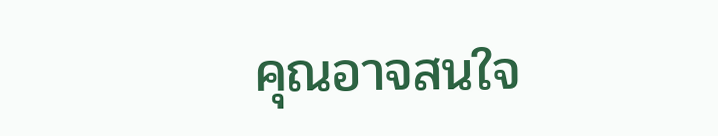คุณอาจสนใจ